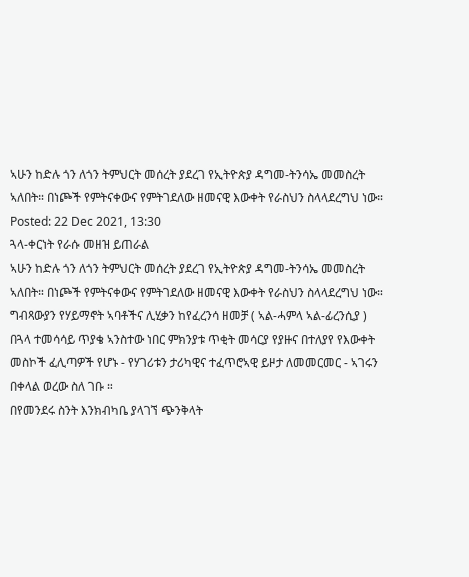ኣሁን ከድሉ ጎን ለጎን ትምህርት መሰረት ያደረገ የኢትዮጵያ ዳግመ-ትንሳኤ መመስረት ኣለበት። በነጮች የምትናቀውና የምትገደለው ዘመናዊ እውቀት የራስህን ስላላደረግህ ነው።
Posted: 22 Dec 2021, 13:30
ጓላ-ቀርነት የራሱ መዘዝ ይጠራል
ኣሁን ከድሉ ጎን ለጎን ትምህርት መሰረት ያደረገ የኢትዮጵያ ዳግመ-ትንሳኤ መመስረት ኣለበት። በነጮች የምትናቀውና የምትገደለው ዘመናዊ እውቀት የራስህን ስላላደረግህ ነው። ግብጻውያን የሃይማኖት ኣባቶችና ሊሂቃን ከየፈረንሳ ዘመቻ ( ኣል-ሓምላ ኣል-ፊረንሲያ ) በጓላ ተመሳሳይ ጥያቄ ኣንስተው ነበር ምክንያቱ ጥቂት መሳርያ የያዙና በተለያየ የእውቀት መስኮች ፈሊጣዎች የሆኑ - የሃገሪቱን ታሪካዊና ተፈጥሮኣዊ ይዞታ ለመመርመር - ኣገሩን በቀላል ወረው ስለ ገቡ ።
በየመንደሩ ስንት እንክብካቤ ያላገኘ ጭንቅላት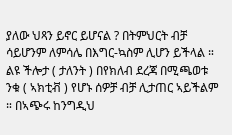ያለው ህጻን ይኖር ይሆናል ? በትምህርት ብቻ ሳይሆንም ለምሳሌ በእግር-ኳስም ሊሆን ይችላል ። ልዩ ችሎታ ( ታለንት ) በየክለብ ደረጃ በሚጫወቱ ንቁ ( ኣክቲቭ ) የሆኑ ሰዎቻ ብቻ ሊታጠር ኣይችልም ። በኣጭሩ ከንግዲህ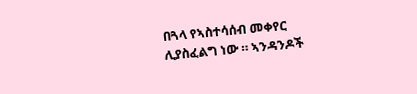በጓላ የኣስተሳሰብ መቀየር ሊያስፈልግ ነው ። ኣንዳንዶች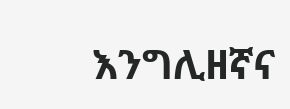እንግሊዘኛና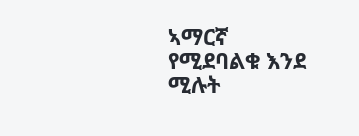ኣማርኛ የሚደባልቁ እንደ ሚሉት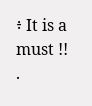፥ It is a must !!
.